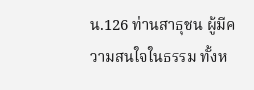น.126 ท่านสาธุชน ผู้มีความสนใจในธรรม ทั้งห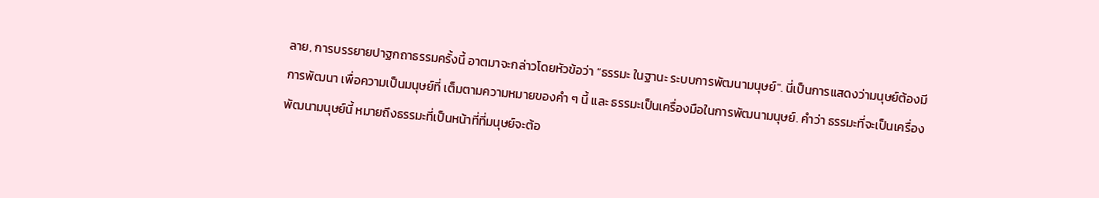ลาย, การบรรยายปาฐกถาธรรมครั้งนี้ อาตมาจะกล่าวโดยหัวข้อว่า “ธรรมะ ในฐานะ ระบบการพัฒนามนุษย์". นี่เป็นการแสดงว่ามนุษย์ต้องมีการพัฒนา เพื่อความเป็นมนุษย์ที่ เต็มตามความหมายของคำ ๆ นี้ และ ธรรมะเป็นเครื่องมือในการพัฒนามนุษย์. คำว่า ธรรมะที่จะเป็นเครื่องพัฒนามนุษย์นี้ หมายถึงธรรมะที่เป็นหน้าที่ที่มนุษย์จะต้อ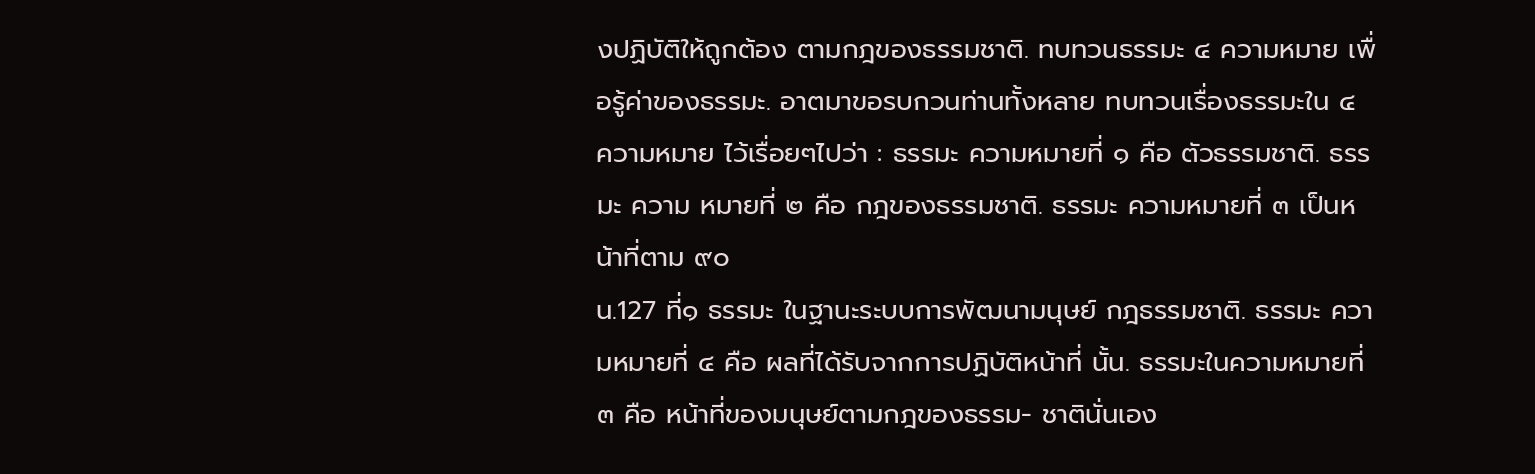งปฏิบัติให้ถูกต้อง ตามกฎของธรรมชาติ. ทบทวนธรรมะ ๔ ความหมาย เพื่อรู้ค่าของธรรมะ. อาตมาขอรบกวนท่านทั้งหลาย ทบทวนเรื่องธรรมะใน ๔ ความหมาย ไว้เรื่อยๆไปว่า : ธรรมะ ความหมายที่ ๑ คือ ตัวธรรมชาติ. ธรรมะ ความ หมายที่ ๒ คือ กฎของธรรมชาติ. ธรรมะ ความหมายที่ ๓ เป็นหน้าที่ตาม ๙๐
น.127 ที่๑ ธรรมะ ในฐานะระบบการพัฒนามนุษย์ กฎธรรมชาติ. ธรรมะ ความหมายที่ ๔ คือ ผลที่ได้รับจากการปฏิบัติหน้าที่ นั้น. ธรรมะในความหมายที่ ๓ คือ หน้าที่ของมนุษย์ตามกฎของธรรม- ชาตินั่นเอง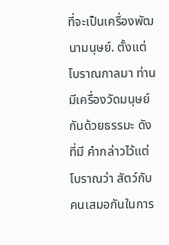ที่จะเป็นเครื่องพัฒนามนุษย์. ตั้งแต่โบราณกาลมา ท่านมีเครื่องวัดมนุษย์กันด้วยธรรมะ ดังที่มี คำกล่าวไว้แต่โบราณว่า สัตว์กับคนเสมอกันในการ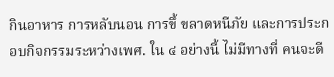กินอาหาร การหลับนอน การขึ้ ขลาดหนีภัย และการประกอบกิจกรรมระหว่างเพศ. ใน ๔ อย่างนี้ ไม่มีทางที่ คนจะดี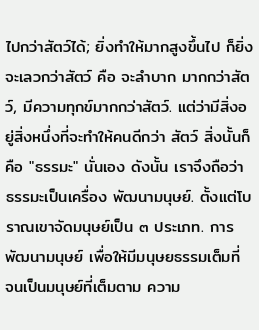ไปกว่าสัตว์ได้; ยิ่งทำให้มากสูงขึ้นไป ก็ยิ่งจะเลวกว่าสัตว์ คือ จะลำบาก มากกว่าสัตว์, มีความทุกข์มากกว่าสัตว์. แต่ว่ามีสิ่งอยู่สิ่งหนึ่งที่จะทำให้คนดีกว่า สัตว์ สิ่งนั้นก็คือ "ธรรมะ" นั่นเอง ดังนั้น เราจึงถือว่า ธรรมะเป็นเครื่อง พัฒนามนุษย์. ตั้งแต่โบราณเขาจัดมนุษย์เป็น ๓ ประเภท. การพัฒนามนุษย์ เพื่อให้มีมนุษยธรรมเต็มที่ จนเป็นมนุษย์ที่เต็มตาม ความ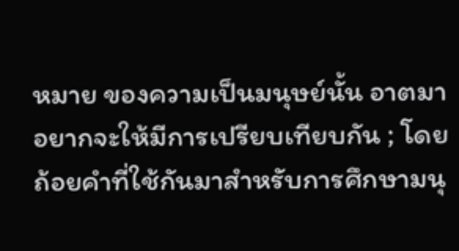หมาย ของความเป็นมนุษย์นั้น อาตมาอยากจะให้มีการเปรียบเทียบกัน ; โดย ถ้อยคำที่ใช้กันมาสำหรับการศึกษามนุ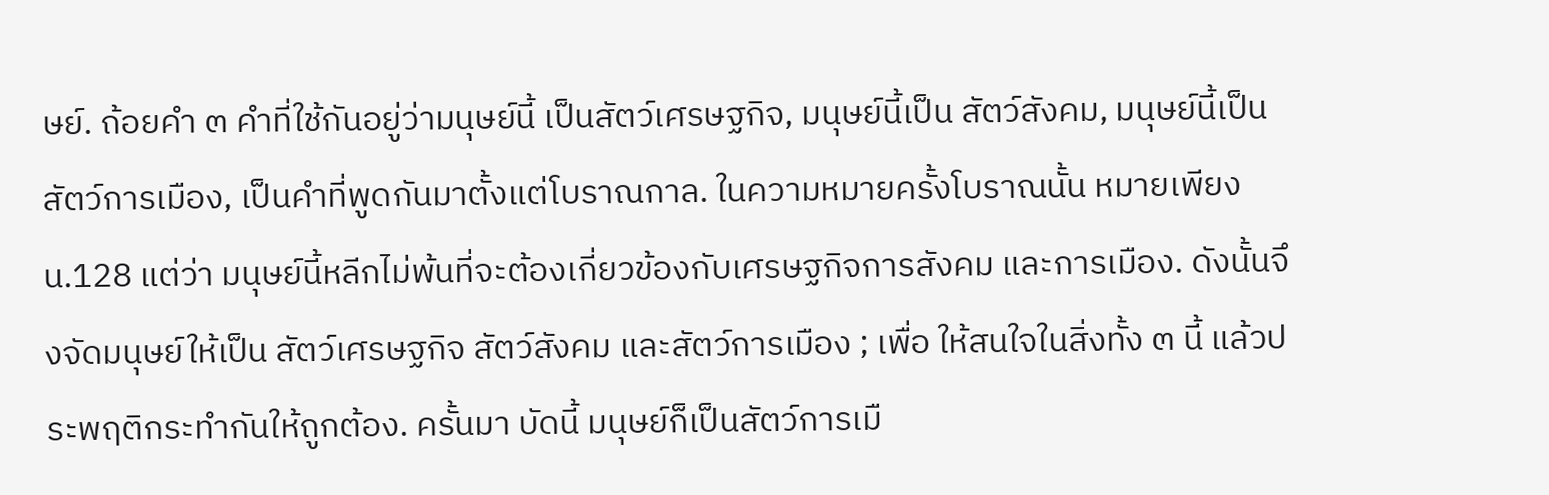ษย์. ถ้อยคำ ๓ คำที่ใช้กันอยู่ว่ามนุษย์นี้ เป็นสัตว์เศรษฐกิจ, มนุษย์นี้เป็น สัตว์สังคม, มนุษย์นี้เป็น สัตว์การเมือง, เป็นคำที่พูดกันมาตั้งแต่โบราณกาล. ในความหมายครั้งโบราณนั้น หมายเพียง
น.128 แต่ว่า มนุษย์นี้หลีกไม่พ้นที่จะต้องเกี่ยวข้องกับเศรษฐกิจการสังคม และการเมือง. ดังนั้นจึงจัดมนุษย์ให้เป็น สัตว์เศรษฐกิจ สัตว์สังคม และสัตว์การเมือง ; เพื่อ ให้สนใจในสิ่งทั้ง ๓ นี้ แล้วประพฤติกระทำกันให้ถูกต้อง. ครั้นมา บัดนี้ มนุษย์ก็เป็นสัตว์การเมื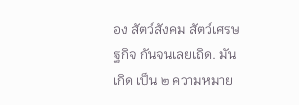อง สัตว์สังคม สัตว์เศรษฐกิจ กันจนเลยเถิด. มันเกิด เป็น ๒ ความหมาย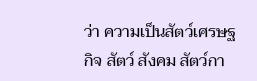ว่า ความเป็นสัตว์เศรษฐกิจ สัตว์ สังคม สัตว์กา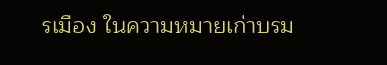รเมือง ในความหมายเก่าบรม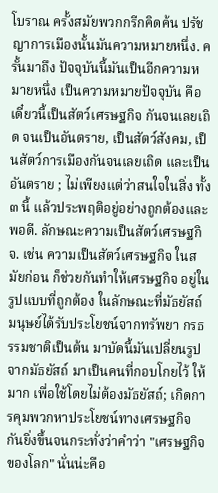โบราณ ครั้งสมัยพวกกรีกคิดค้น ปรัชญาการเมืองนั้นมันความหมายหนึ่ง. ครั้นมาถึง ปัจจุบันนี้มันเป็นอีกความหมายหนึ่ง เป็นความหมายปัจจุบัน คือ เดี๋ยวนี้เป็นสัตว์เศรษฐกิจ กันจนเลยเถิด จนเป็นอันตราย, เป็นสัตว์สังคม, เป็นสัตว์การเมืองกันจนเลยเถิด และเป็นอันตราย ; ไม่เพียงแต่ว่าสนใจในสิ่ง ทั้ง ๓ นี้ แล้วประพฤติอยู่อย่างถูกต้องและพอดี. ลักษณะความเป็นสัตว์เศรษฐกิจ. เช่น ความเป็นสัตว์เศรษฐกิจ ในสมัยก่อน ก็ช่วยกันทำให้เศรษฐกิจ อยู่ในรูปแบบที่ถูกต้อง ในลักษณะที่มัธยัสถ์ มนุษย์ได้รับประโยชน์จากทรัพยา กรธรรมชาติเป็นต้น มาบัดนี้มันเปลี่ยนรูปจากมัธยัสถ์ มาเป็นคนที่กอบโกยไว้ ให้มาก เพื่อใช้โดยไม่ต้องมัธยัสถ์; เกิดการคุมพวกหาประโยชน์ทางเศรษฐกิจ กันยิ่งขึ้นจนกระทั่งว่าคำว่า "เศรษฐกิจของโลก" นั่นน่ะคือ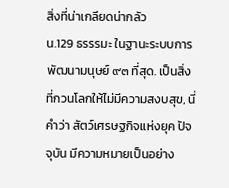สิ่งที่น่าเกลียดน่ากลัว
น.129 ธรรรมะ ในฐานะระบบการพัฒนามนุษย์ ๙๓ ที่สุด. เป็นสิ่งที่กวนโลกให้ไม่มีความสงบสุข, นี่คำว่า สัตว์เศรษฐกิจแห่งยุค ปัจจุบัน มีความหมายเป็นอย่าง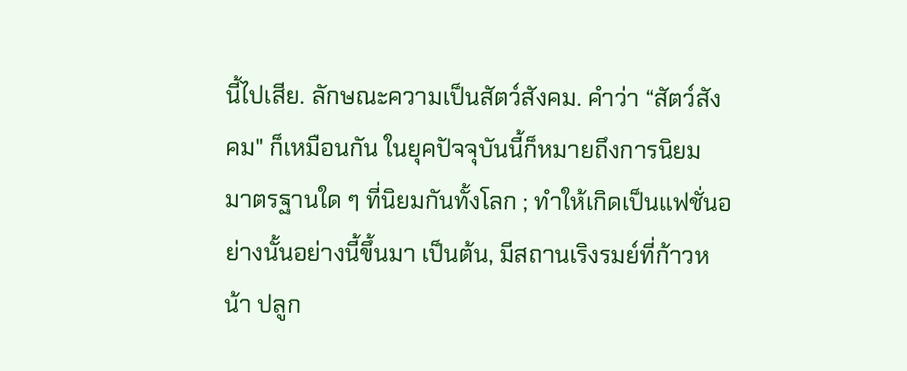นี้ไปเสีย. ลักษณะความเป็นสัตว์สังคม. คำว่า “สัตว์สังคม" ก็เหมือนกัน ในยุคปัจจุบันนี้ก็หมายถึงการนิยม มาตรฐานใด ๆ ที่นิยมกันทั้งโลก ; ทำให้เกิดเป็นแฟชั่นอย่างนั้นอย่างนี้ขึ้นมา เป็นต้น, มีสถานเริงรมย์ที่ก้าวหน้า ปลูก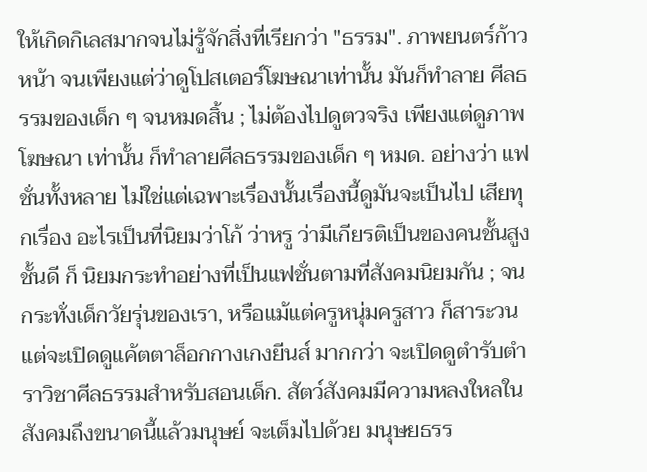ให้เกิดกิเลสมากจนไม่รู้จักสิ่งที่เรียกว่า "ธรรม". ภาพยนตร์ก้าวหน้า จนเพียงแต่ว่าดูโปสเตอร์โฆษณาเท่านั้น มันก็ทำลาย ศีลธรรมของเด็ก ๆ จนหมดสิ้น ; ไม่ต้องไปดูตวจริง เพียงแต่ดูภาพโฆษณา เท่านั้น ก็ทำลายศีลธรรมของเด็ก ๆ หมด. อย่างว่า แฟชั่นทั้งหลาย ไม่ใช่แต่เฉพาะเรื่องนั้นเรื่องนี้ดูมันจะเป็นไป เสียทุกเรื่อง อะไรเป็นที่นิยมว่าโก้ ว่าหรู ว่ามีเกียรติเป็นของคนชั้นสูงชั้นดี ก็ นิยมกระทำอย่างที่เป็นแฟชั่นตามที่สังคมนิยมกัน ; จนกระทั่งเด็กวัยรุ่นของเรา, หรือแม้แต่ครูหนุ่มครูสาว ก็สาระวนแต่จะเปิดดูแค้ตตาล็อกกางเกงยีนส์ มากกว่า จะเปิดดูตำรับตำราวิชาศีลธรรมสำหรับสอนเด็ก. สัตว์สังคมมีความหลงใหลในสังคมถึงขนาดนี้แล้วมนุษย์ จะเต็มไปด้วย มนุษยธรร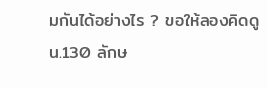มกันได้อย่างไร ? ขอให้ลองคิดดู
น.130 ลักษ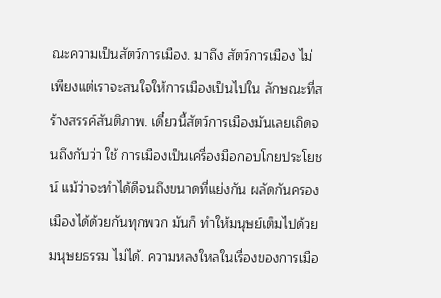ณะความเป็นสัตว์การเมือง. มาถึง สัตว์การเมือง ไม่เพียงแต่เราจะสนใจให้การเมืองเป็นไปใน ลักษณะที่สร้างสรรค์สันติภาพ. เดี๋ยวนี้สัตว์การเมืองมันเลยเถิดจนถึงกับว่า ใช้ การเมืองเป็นเครื่องมือกอบโกยประโยชน์ แม้ว่าจะทำได้ดีจนถึงขนาดที่แย่งกัน ผลัดกันครองเมืองได้ด้วยกันทุกพวก มันก็ ทำให้มนุษย์เต็มไปด้วยมนุษยธรรม ไม่ได้. ความหลงใหลในเรื่องของการเมือ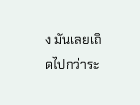ง มันเลยเถิดไปกว่าระ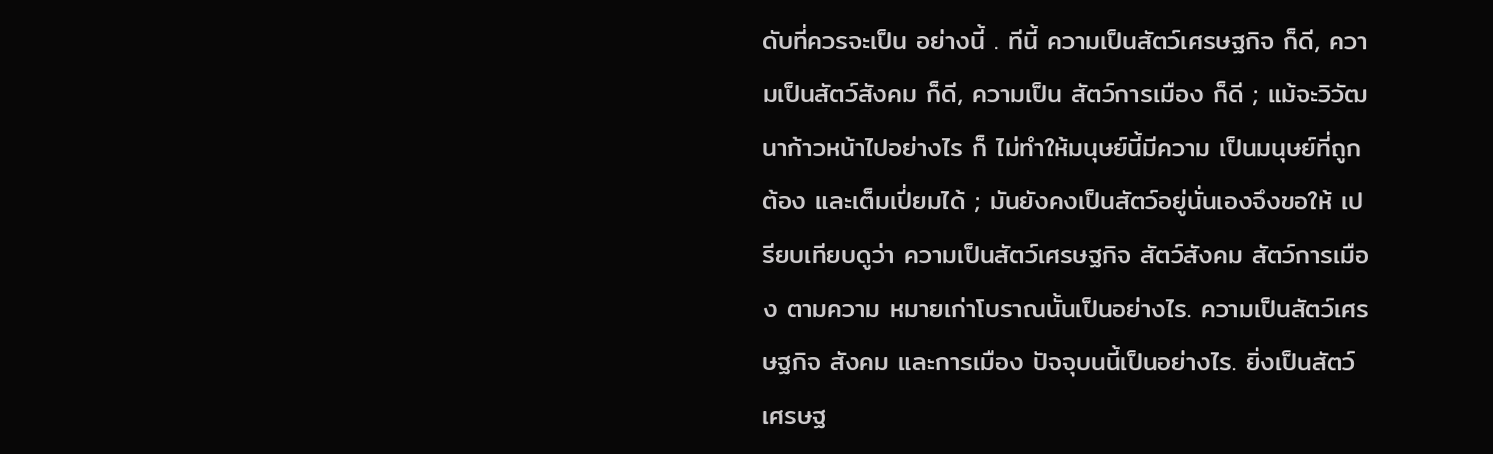ดับที่ควรจะเป็น อย่างนี้ . ทีนี้ ความเป็นสัตว์เศรษฐกิจ ก็ดี, ความเป็นสัตว์สังคม ก็ดี, ความเป็น สัตว์การเมือง ก็ดี ; แม้จะวิวัฒนาก้าวหน้าไปอย่างไร ก็ ไม่ทำให้มนุษย์นี้มีความ เป็นมนุษย์ที่ถูกต้อง และเต็มเปี่ยมได้ ; มันยังคงเป็นสัตว์อยู่นั่นเองจึงขอให้ เปรียบเทียบดูว่า ความเป็นสัตว์เศรษฐกิจ สัตว์สังคม สัตว์การเมือง ตามความ หมายเก่าโบราณนั้นเป็นอย่างไร. ความเป็นสัตว์เศรษฐกิจ สังคม และการเมือง ปัจจุบนนี้เป็นอย่างไร. ยิ่งเป็นสัตว์เศรษฐ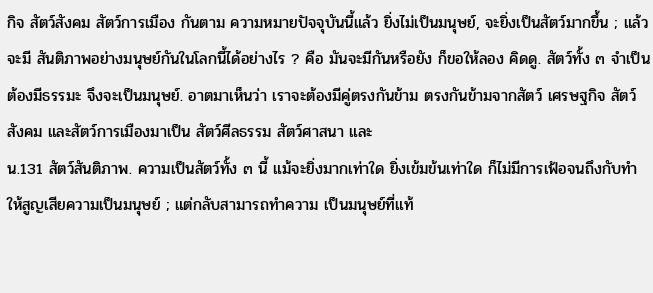กิจ สัตว์สังคม สัตว์การเมือง กันตาม ความหมายปัจจุบันนี้แล้ว ยิ่งไม่เป็นมนุษย์, จะยิ่งเป็นสัตว์มากขึ้น ; แล้วจะมี สันติภาพอย่างมนุษย์กันในโลกนี้ได้อย่างไร ? คือ มันจะมีกันหรือยัง ก็ขอให้ลอง คิดดู. สัตว์ทั้ง ๓ จำเป็นต้องมีธรรมะ จึงจะเป็นมนุษย์. อาตมาเห็นว่า เราจะต้องมีคู่ตรงกันข้าม ตรงกันข้ามจากสัตว์ เศรษฐกิจ สัตว์สังคม และสัตว์การเมืองมาเป็น สัตว์ศีลธรรม สัตว์ศาสนา และ
น.131 สัตว์สันติภาพ. ความเป็นสัตว์ทั้ง ๓ นี้ แม้จะยิ่งมากเท่าใด ยิ่งเข้มข้นเท่าใด ก็ไม่มีการเฟ้อจนถึงกับทำให้สูญเสียความเป็นมนุษย์ ; แต่กลับสามารถทำความ เป็นมนุษย์ที่แท้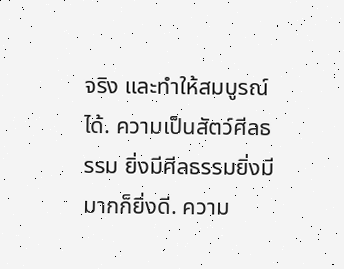จริง และทำให้สมบูรณ์ได้. ความเป็นสัตว์ศีลธรรม ยิ่งมีศีลธรรมยิ่งมีมากก็ยิ่งดี. ความ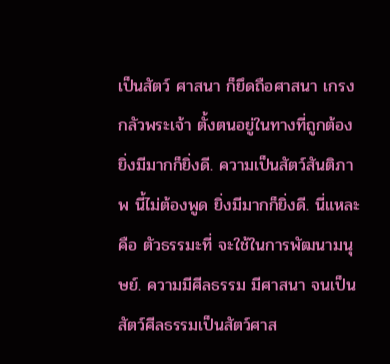เป็นสัตว์ ศาสนา ก็ยึดถือศาสนา เกรงกลัวพระเจ้า ตั้งตนอยู่ในทางที่ถูกต้อง ยิ่งมีมากก็ยิ่งดี. ความเป็นสัตว์สันติภาพ นี้ไม่ต้องพูด ยิ่งมีมากก็ยิ่งดี. นี่แหละคือ ตัวธรรมะที่ จะใช้ในการพัฒนามนุษย์. ความมีศีลธรรม มีศาสนา จนเป็นสัตว์ศีลธรรมเป็นสัตว์ศาส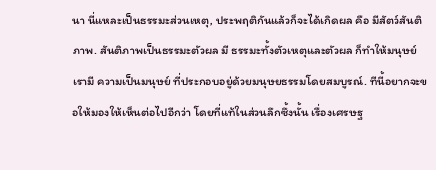นา นี่แหละเป็นธรรมะส่วนเหตุ, ประพฤติกันแล้วก็จะได้เกิดผล คือ มีสัตว์สันติภาพ. สันติภาพเป็นธรรมะตัวผล มี ธรรมะทั้งตัวเหตุและตัวผล ก็ทำให้มนุษย์เรามี ความเป็นมนุษย์ ที่ประกอบอยู่ด้วยมนุษยธรรมโดยสมบูรณ์. ทีนี้อยากจะขอให้มองให้เห็นต่อไปอีกว่า โดยที่แท้ในส่วนลึกซึ้งนั้น เรื่องเศรษฐ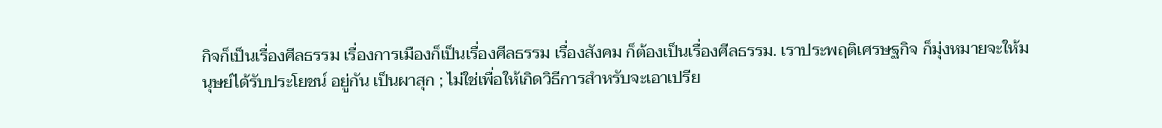กิจก็เป็นเรื่องศีลธรรม เรื่องการเมืองก็เป็นเรื่องศีลธรรม เรื่องสังคม ก็ต้องเป็นเรื่องศีลธรรม. เราประพฤติเศรษฐกิจ ก็มุ่งหมายจะให้มนุษย์ได้รับประโยชน์ อยู่กัน เป็นผาสุก ; ไม่ใช่เพื่อให้เกิดวิธีการสำหรับจะเอาเปรีย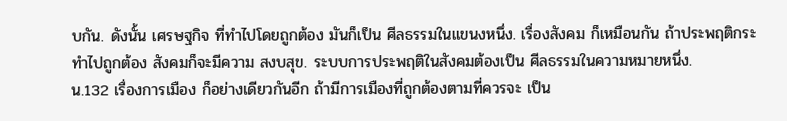บกัน. ดังนั้น เศรษฐกิจ ที่ทำไปโดยถูกต้อง มันก็เป็น ศีลธรรมในแขนงหนึ่ง. เรื่องสังคม ก็เหมือนกัน ถ้าประพฤติกระทำไปถูกต้อง สังคมก็จะมีความ สงบสุข. ระบบการประพฤติในสังคมต้องเป็น ศีลธรรมในความหมายหนึ่ง.
น.132 เรื่องการเมือง ก็อย่างเดียวกันอีก ถ้ามีการเมืองที่ถูกต้องตามที่ควรจะ เป็น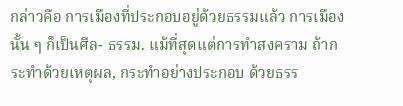กล่าวคือ การเมืองที่ประกอบอยู่ด้วยธรรมแล้ว การเมืองนั้น ๆ ก็เป็นศีล- ธรรม. แม้ที่สุดแต่การทำสงคราม ถ้ากระทำด้วยเหตุผล, กระทำอย่างประกอบ ด้วยธรร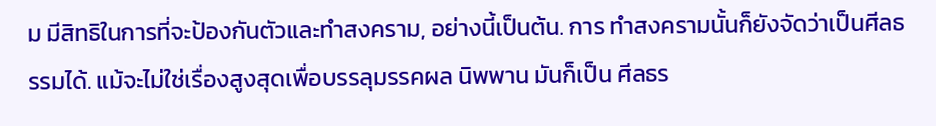ม มีสิทธิในการที่จะป้องกันตัวและทำสงคราม, อย่างนี้เป็นต้น. การ ทำสงครามนั้นก็ยังจัดว่าเป็นศีลธรรมได้. แม้จะไม่ใช่เรื่องสูงสุดเพื่อบรรลุมรรคผล นิพพาน มันก็เป็น ศีลธร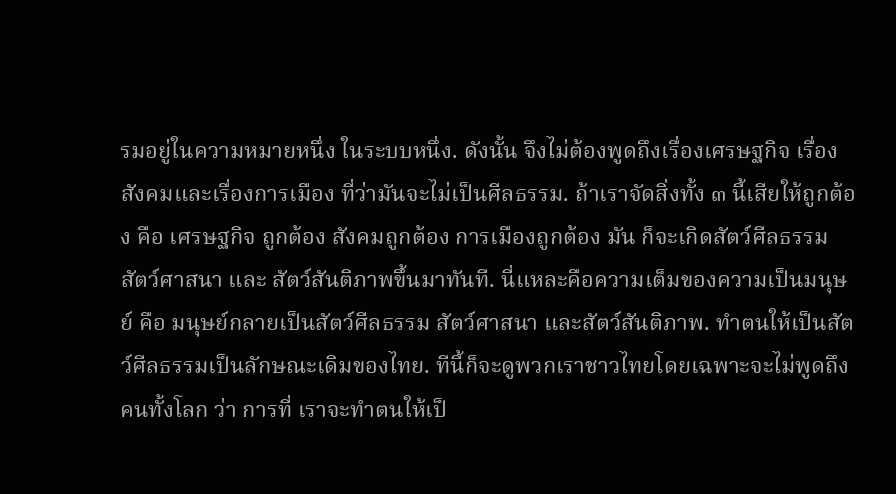รมอยู่ในความหมายหนึ่ง ในระบบหนึ่ง. ดังนั้น จึงไม่ต้องพูดถึงเรื่องเศรษฐกิจ เรื่องสังคมและเรื่องการเมือง ที่ว่ามันจะไม่เป็นศีลธรรม. ถ้าเราจัดสิ่งทั้ง ๓ นี้เสียให้ถูกต้อง คือ เศรษฐกิจ ถูกต้อง สังคมถูกต้อง การเมืองถูกต้อง มัน ก็จะเกิดสัตว์ศีลธรรม สัตว์ศาสนา และ สัตว์สันติภาพขึ้นมาทันที. นี่แหละคือความเต็มของความเป็นมนุษย์ คือ มนุษย์กลายเป็นสัตว์ศีลธรรม สัตว์ศาสนา และสัตว์สันติภาพ. ทำตนให้เป็นสัตว์ศีลธรรมเป็นลักษณะเดิมของไทย. ทีนี้ก็จะดูพวกเราชาวไทยโดยเฉพาะจะไม่พูดถึงคนทั้งโลก ว่า การที่ เราจะทำตนให้เป็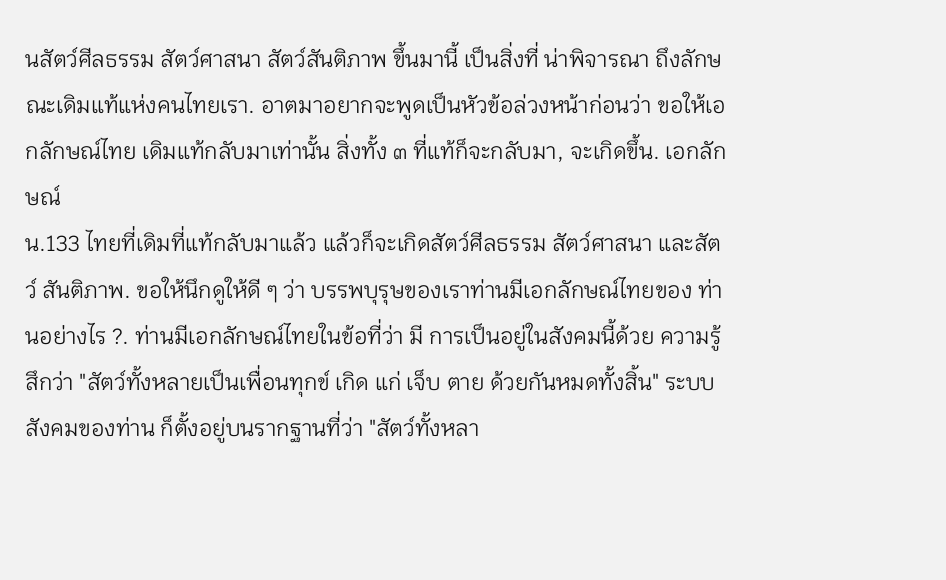นสัตว์ศีลธรรม สัตว์ศาสนา สัตว์สันติภาพ ขึ้นมานี้ เป็นสิ่งที่ น่าพิจารณา ถึงลักษณะเดิมแท้แห่งคนไทยเรา. อาตมาอยากจะพูดเป็นหัวข้อล่วงหน้าก่อนว่า ขอให้เอกลักษณ์ไทย เดิมแท้กลับมาเท่านั้น สิ่งทั้ง ๓ ที่แท้ก็จะกลับมา, จะเกิดขึ้น. เอกลักษณ์
น.133 ไทยที่เดิมที่แท้กลับมาแล้ว แล้วก็จะเกิดสัตว์ศีลธรรม สัตว์ศาสนา และสัตว์ สันติภาพ. ขอให้นึกดูให้ดี ๆ ว่า บรรพบุรุษของเราท่านมีเอกลักษณ์ไทยของ ท่านอย่างไร ?. ท่านมีเอกลักษณ์ไทยในข้อที่ว่า มี การเป็นอยู่ในสังคมนี้ด้วย ความรู้สึกว่า "สัตว์ทั้งหลายเป็นเพื่อนทุกข์ เกิด แก่ เจ็บ ตาย ด้วยกันหมดทั้งสิ้น" ระบบสังคมของท่าน ก็ตั้งอยู่บนรากฐานที่ว่า "สัตว์ทั้งหลา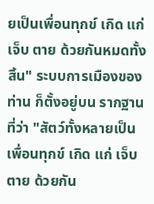ยเป็นเพื่อนทุกข์ เกิด แก่ เจ็บ ตาย ด้วยกันหมดทั้งสิ้น" ระบบการเมืองของท่าน ก็ตั้งอยู่บน รากฐานที่ว่า "สัตว์ทั้งหลายเป็นเพื่อนทุกข์ เกิด แก่ เจ็บ ตาย ด้วยกัน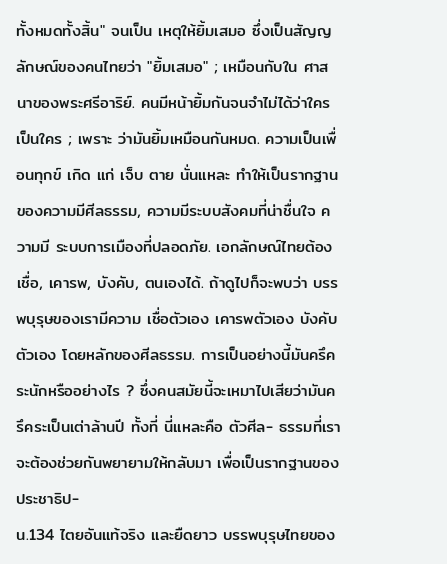ทั้งหมดทั้งสิ้น" จนเป็น เหตุให้ยิ้มเสมอ ซึ่งเป็นสัญญลักษณ์ของคนไทยว่า "ยิ้มเสมอ" ; เหมือนกับใน ศาสนาของพระศรีอาริย์. คนมีหน้ายิ้มกันจนจำไม่ได้ว่าใครเป็นใคร ; เพราะ ว่ามันยิ้มเหมือนกันหมด. ความเป็นเพื่อนทุกข์ เกิด แก่ เจ็บ ตาย นั่นแหละ ทำให้เป็นรากฐานของความมีศีลธรรม, ความมีระบบสังคมที่น่าชื่นใจ ความมี ระบบการเมืองที่ปลอดภัย. เอกลักษณ์ไทยต้องเชื่อ, เคารพ, บังคับ, ตนเองได้. ถ้าดูไปก็จะพบว่า บรรพบุรุษของเรามีความ เชื่อตัวเอง เคารพตัวเอง บังคับตัวเอง โดยหลักของศีลธรรม. การเป็นอย่างนี้มันครึคระนักหรืออย่างไร ? ซึ่งคนสมัยนี้จะเหมาไปเสียว่ามันครึคระเป็นเต่าล้านปี ทั้งที่ นี่แหละคือ ตัวศีล- ธรรมที่เราจะต้องช่วยกันพยายามให้กลับมา เพื่อเป็นรากฐานของประชาธิป-
น.134 ไตยอันแท้จริง และยืดยาว บรรพบุรุษไทยของ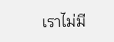เราไม่มี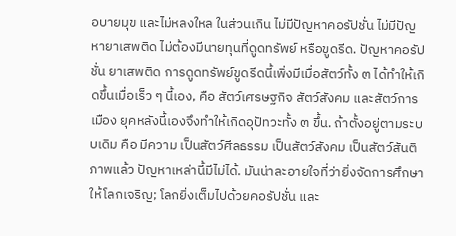อบายมุข และไม่หลงใหล ในส่วนเกิน ไม่มีปัญหาคอรัปชั่น ไม่มีปัญหายาเสพติด ไม่ต้องมีนายทุนที่ดูดทรัพย์ หรือขูดรีด. ปัญหาคอรัปชั่น ยาเสพติด การดูดทรัพย์ขูดรีดนี้เพิ่งมีเมื่อสัตว์ทั้ง ๓ ได้ทำให้เกิดขึ้นเมื่อเร็ว ๆ นี้เอง, คือ สัตว์เศรษฐกิจ สัตว์สังคม และสัตว์การเมือง ยุคหลังนี้เองจึงทำให้เกิดอุปัทวะทั้ง ๓ ขึ้น. ถ้าตั้งอยู่ตามระบบเดิม คือ มีความ เป็นสัตว์ศีลธรรม เป็นสัตว์สังคม เป็นสัตว์สันติภาพแล้ว ปัญหาเหล่านี้มีไม่ได้. มันน่าละอายใจที่ว่ายิ่งจัดการศึกษาให้โลกเจริญ; โลกยิ่งเต็มไปด้วยคอรัปชั่น และ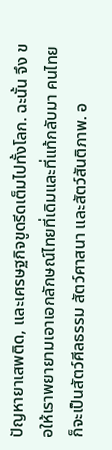ปัญหายาเสพติด, และเศรษฐกิจขูดรีดเต็มไปทั้งโลก. ฉะนั้น จึง ขอให้เราพยายามเอาเอกลักษณ์ไทยที่เดิมและที่แท้กลับมา คนไทยก็จะเป็นสัตว์ศีลธรรม สัตว์ศาสนา และสัตว์สันติภาพ. อ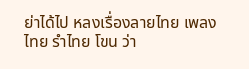ย่าได้ไป หลงเรื่องลายไทย เพลงไทย รำไทย โขน ว่า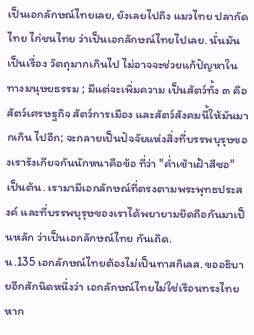เป็นเอกลักษณ์ไทยเลย, ยังเลยไปถึง แมวไทย ปลากัดไทย ไก่ชนไทย ว่าเป็นเอกลักษณ์ไทยไปเลย. นั่นมันเป็นเรื่อง วัตถุมากเกินไป ไม่อาจจะช่วยแก้ปัญหาในทางมนุษยธรรม ; มีแต่จะเพิ่มความ เป็นสัตว์ทั้ง ๓ คือ สัตว์เศรษฐกิจ สัตว์การเมือง และสัตว์สังคมนี้ให้มันมากเกิน ไปอีก; จะกลายเป็นปัจจัยแห่งสิ่งที่บรรพบุรุษของเรารังเกียจกันนักหนาคือข้อ ที่ว่า "ค่ำเช้าเฝ้าสีซอ" เป็นต้น. เรามามีเอกลักษณ์ที่ตรงตามพระพุทธประสงค์ และที่บรรพบุรุษของเราได้พยายามยึดถือกันมาเป็นหลัก ว่าเป็นเอกลักษณ์ไทย กันเถิด.
น.135 เอกลักษณ์ไทยต้องไม่เป็นทาสกิเลส. ขออธิบายอีกสักนิดหนึ่งว่า เอกลักษณ์ไทยไม่ใช่เรือนทรงไทย หาก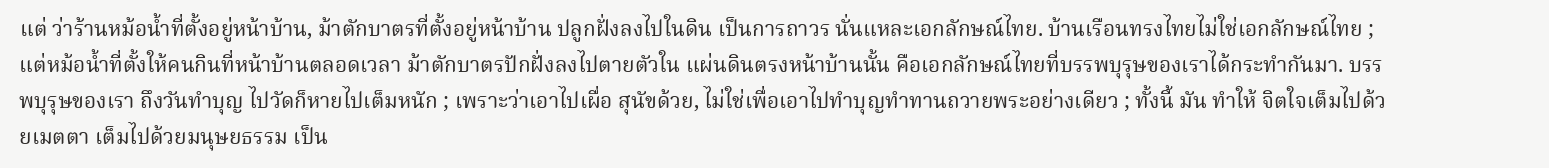แต่ ว่าร้านหม้อน้ำที่ตั้งอยู่หน้าบ้าน, ม้าตักบาตรที่ตั้งอยู่หน้าบ้าน ปลูกฝั่งลงไปในดิน เป็นการถาวร นั่นแหละเอกลักษณ์ไทย. บ้านเรือนทรงไทยไม่ใช่เอกลักษณ์ไทย ; แต่หม้อน้ำที่ตั้งให้คนกินที่หน้าบ้านตลอดเวลา ม้าตักบาตรปักฝั่งลงไปตายตัวใน แผ่นดินตรงหน้าบ้านนั้น คือเอกลักษณ์ไทยที่บรรพบุรุษของเราได้กระทำกันมา. บรรพบุรุษของเรา ถึงวันทำบุญ ไปวัดก็หายไปเต็มหนัก ; เพราะว่าเอาไปเผื่อ สุนัขด้วย, ไม่ใช่เพื่อเอาไปทำบุญทำทานถวายพระอย่างเดียว ; ทั้งนี้ มัน ทำให้ จิตใจเต็มไปด้วยเมตตา เต็มไปด้วยมนุษยธรรม เป็น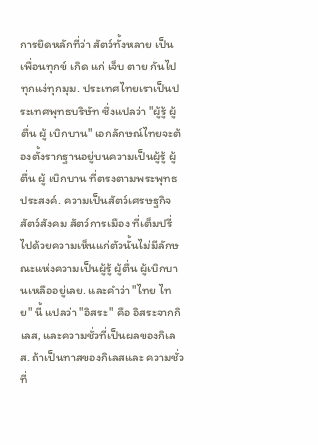การยึดหลักที่ว่า สัตว์ทั้งหลาย เป็นเพื่อนทุกข์ เกิด แก่ เจ็บ ตาย กันไปทุกแง่ทุกมุม. ประเทศไทยเราเป็นประเทศพุทธบริษัท ซึ่งแปลว่า "ผู้รู้ ผู้ตื่น ผู้ เบิกบาน" เอกลักษณ์ไทยจะต้องตั้งรากฐานอยู่บนความเป็นผู้รู้ ผู้ตื่น ผู้ เบิกบาน ที่ตรงตามพระพุทธประสงค์. ความเป็นสัตว์เศรษฐกิจ สัตว์สังคม สัตว์การเมือง ที่เต็มปรี่ไปด้วยความเห็นแก่ตัวนั้นไม่มีลักษณะแห่งความเป็นผู้รู้ ผู้ตื่น ผู้เบิกบานเหลืออยู่เลย. และคำว่า "ไทย ไทย" นี้ แปลว่า "อิสระ" คือ อิสระจากกิเลส, และความชั่วที่เป็นผลของกิเลส. ถ้าเป็นทาสของกิเลสและ ความชั่วที่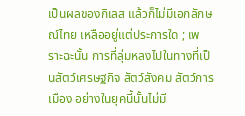เป็นผลของกิเลส แล้วก็ไม่มีเอกลักษณ์ไทย เหลืออยู่แต่ประการใด ; เพราะฉะนั้น การที่ลุ่มหลงไปในทางที่เป็นสัตว์เศรษฐกิจ สัตว์สังคม สัตว์การเมือง อย่างในยุคนี้นั้นไม่มี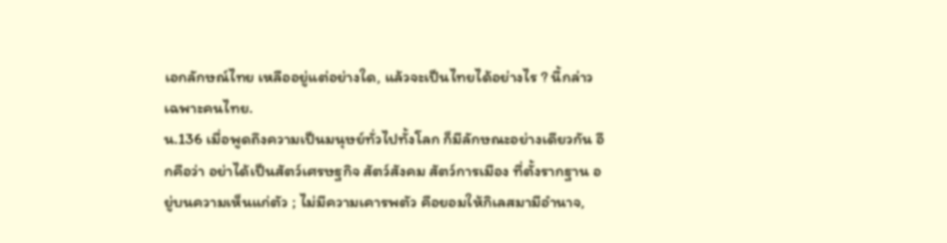เอกลักษณ์ไทย เหลืออยู่แต่อย่างใด, แล้วจะเป็นไทยได้อย่างไร ? นี้กล่าวเฉพาะคนไทย.
น.136 เมื่อพูดถึงความเป็นมนุษย์ทั่วไปทั้งโลก ก็มีลักษณะอย่างเดียวกัน อีกคือว่า อย่าได้เป็นสัตว์เศรษฐกิจ สัตว์สังคม สัตว์การเมือง ที่ตั้งรากฐาน อยู่บนความเห็นแก่ตัว ; ไม่มีความเคารพตัว คือยอมให้กิเลสมามีอำนาจ,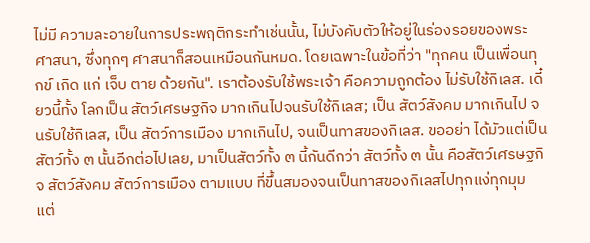ไม่มี ความละอายในการประพฤติกระทำเช่นนั้น, ไม่บังคับตัวให้อยู่ในร่องรอยของพระ ศาสนา, ซึ่งทุกๆ ศาสนาก็สอนเหมือนกันหมด. โดยเฉพาะในข้อที่ว่า "ทุกคน เป็นเพื่อนทุกข์ เกิด แก่ เจ็บ ตาย ด้วยกัน". เราต้องรับใช้พระเจ้า คือความถูกต้อง ไม่รับใช้กิเลส. เดี๋ยวนี้ทั้ง โลกเป็น สัตว์เศรษฐกิจ มากเกินไปจนรับใช้กิเลส; เป็น สัตว์สังคม มากเกินไป จนรับใช้กิเลส, เป็น สัตว์การเมือง มากเกินไป, จนเป็นทาสของกิเลส. ขออย่า ได้มัวแต่เป็นสัตว์ทั้ง ๓ นั้นอีกต่อไปเลย, มาเป็นสัตว์ทั้ง ๓ นี้กันดีกว่า สัตว์ทั้ง ๓ นั้น คือสัตว์เศรษฐกิจ สัตว์สังคม สัตว์การเมือง ตามแบบ ที่ขึ้นสมองจนเป็นทาสของกิเลสไปทุกแง่ทุกมุม แต่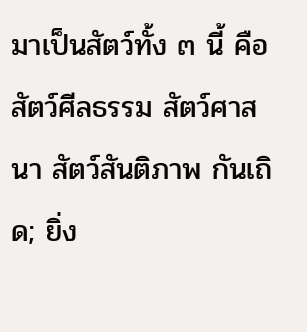มาเป็นสัตว์ทั้ง ๓ นี้ คือ สัตว์ศีลธรรม สัตว์ศาสนา สัตว์สันติภาพ กันเถิด; ยิ่ง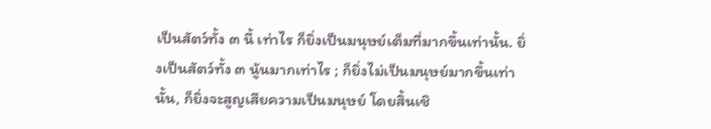เป็นสัตว์ทั้ง ๓ นี้ เท่าไร ก็ยิ่งเป็นมนุษย์เต็มที่มากขึ้นเท่านั้น. ยิ่งเป็นสัตว์ทั้ง ๓ นู้นมากเท่าไร ; ก็ยิ่งไม่เป็นมนุษย์มากขึ้นเท่านั้น, ก็ยิ่งจะสูญเสียความเป็นมนุษย์ โดยสิ้นเชิ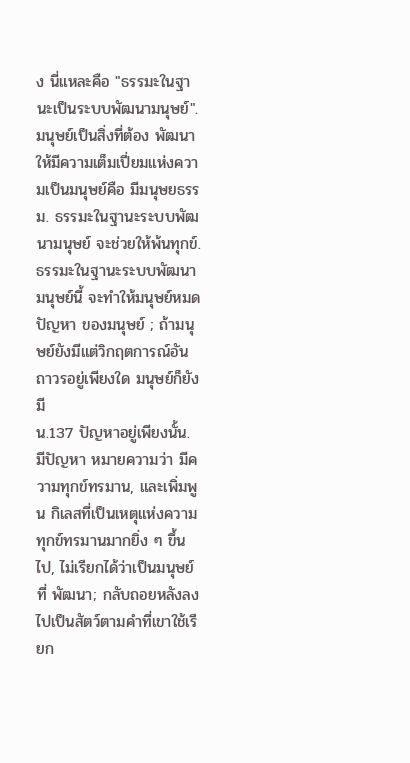ง นี่แหละคือ "ธรรมะในฐานะเป็นระบบพัฒนามนุษย์". มนุษย์เป็นสิ่งที่ต้อง พัฒนา ให้มีความเต็มเปี่ยมแห่งความเป็นมนุษย์คือ มีมนุษยธรรม. ธรรมะในฐานะระบบพัฒนามนุษย์ จะช่วยให้พ้นทุกข์. ธรรมะในฐานะระบบพัฒนามนุษย์นี้ จะทำให้มนุษย์หมดปัญหา ของมนุษย์ ; ถ้ามนุษย์ยังมีแต่วิกฤตการณ์อันถาวรอยู่เพียงใด มนุษย์ก็ยังมี
น.137 ปัญหาอยู่เพียงนั้น. มีปัญหา หมายความว่า มีความทุกข์ทรมาน, และเพิ่มพูน กิเลสที่เป็นเหตุแห่งความทุกข์ทรมานมากยิ่ง ๆ ขึ้นไป, ไม่เรียกได้ว่าเป็นมนุษย์ที่ พัฒนา; กลับถอยหลังลงไปเป็นสัตว์ตามคำที่เขาใช้เรียก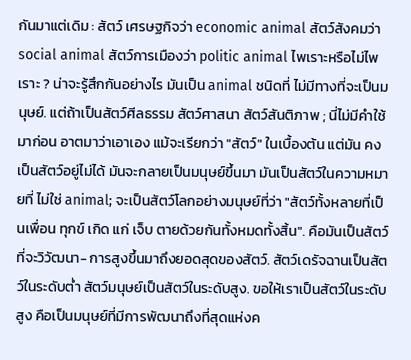กันมาแต่เดิม : สัตว์ เศรษฐกิจว่า economic animal สัตว์สังคมว่า social animal สัตว์การเมืองว่า politic animal ไพเราะหรือไม่ไพเราะ ? น่าจะรู้สึกกันอย่างไร มันเป็น animal ชนิดที่ ไม่มีทางที่จะเป็นมนุษย์. แต่ถ้าเป็นสัตว์ศีลธรรม สัตว์ศาสนา สัตว์สันติภาพ ; นี่ไม่มีคำใช้มาก่อน อาตมาว่าเอาเอง แม้จะเรียกว่า "สัตว์" ในเบื้องต้น แต่มัน คงเป็นสัตว์อยู่ไม่ได้ มันจะกลายเป็นมนุษย์ขึ้นมา มันเป็นสัตว์ในความหมายที่ ไม่ใช่ animal; จะเป็นสัตว์โลกอย่างมนุษย์ที่ว่า "สัตว์ทั้งหลายที่เป็นเพื่อน ทุกข์ เกิด แก่ เจ็บ ตายด้วยกันทั้งหมดทั้งสิ้น". คือมันเป็นสัตว์ที่จะวิวัฒนา- การสูงขึ้นมาถึงยอดสุดของสัตว์. สัตว์เดรัจฉานเป็นสัตว์ในระดับต่ำ สัตว์มนุษย์เป็นสัตว์ในระดับสูง. ขอให้เราเป็นสัตว์ในระดับสูง คือเป็นมนุษย์ที่มีการพัฒนาถึงที่สุดแห่งค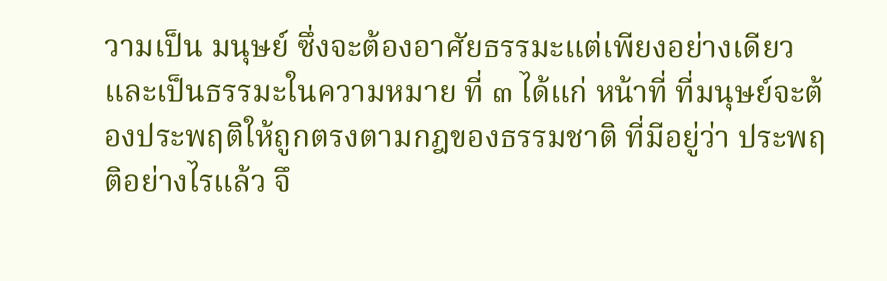วามเป็น มนุษย์ ซึ่งจะต้องอาศัยธรรมะแต่เพียงอย่างเดียว และเป็นธรรมะในความหมาย ที่ ๓ ได้แก่ หน้าที่ ที่มนุษย์จะต้องประพฤติให้ถูกตรงตามกฎของธรรมชาติ ที่มีอยู่ว่า ประพฤติอย่างไรแล้ว จึ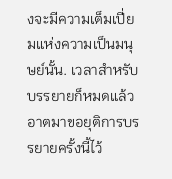งจะมีความเต็มเปี่ยมแห่งความเป็นมนุษย์นั้น. เวลาสำหรับบรรยายก็หมดแล้ว อาตมาขอยุติการบรรยายครั้งนี้ไว้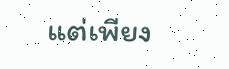แต่เพียง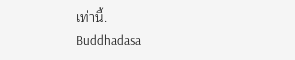เท่านี้.
Buddhadasa